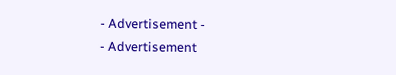- Advertisement -
- Advertisement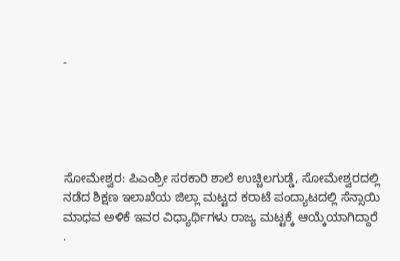-





ಸೋಮೇಶ್ವರ: ಪಿಎಂಶ್ರೀ ಸರಕಾರಿ ಶಾಲೆ ಉಚ್ಚಿಲಗುಡ್ಡೆ, ಸೋಮೇಶ್ವರದಲ್ಲಿ ನಡೆದ ಶಿಕ್ಷಣ ಇಲಾಖೆಯ ಜಿಲ್ಲಾ ಮಟ್ಟದ ಕರಾಟೆ ಪಂದ್ಯಾಟದಲ್ಲಿ ಸೆನ್ಸಾಯಿ ಮಾಧವ ಅಳಿಕೆ ಇವರ ವಿಧ್ಯಾರ್ಥಿಗಳು ರಾಜ್ಯ ಮಟ್ಟಕ್ಕೆ ಆಯ್ಕೆಯಾಗಿದ್ದಾರೆ
.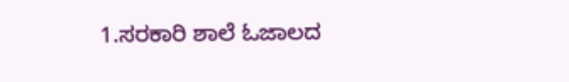1.ಸರಕಾರಿ ಶಾಲೆ ಓಜಾಲದ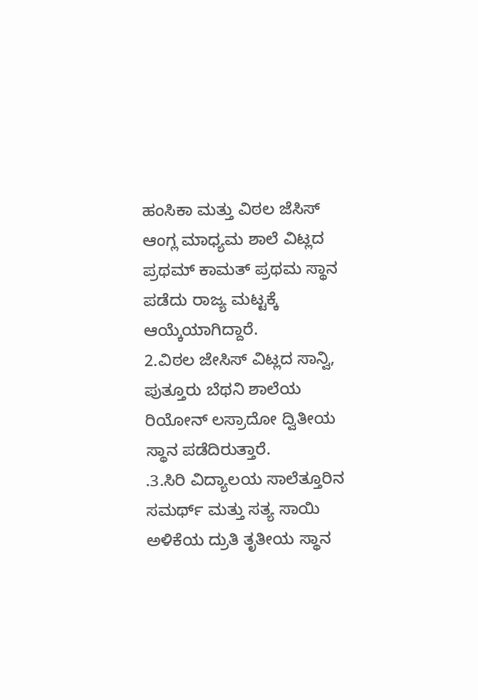ಹಂಸಿಕಾ ಮತ್ತು ವಿಠಲ ಜೆಸಿಸ್ ಆಂಗ್ಲ ಮಾಧ್ಯಮ ಶಾಲೆ ವಿಟ್ಲದ ಪ್ರಥಮ್ ಕಾಮತ್ ಪ್ರಥಮ ಸ್ಥಾನ ಪಡೆದು ರಾಜ್ಯ ಮಟ್ಟಕ್ಕೆ ಆಯ್ಕೆಯಾಗಿದ್ದಾರೆ.
2.ವಿಠಲ ಜೇಸಿಸ್ ವಿಟ್ಲದ ಸಾನ್ವಿ, ಪುತ್ತೂರು ಬೆಥನಿ ಶಾಲೆಯ ರಿಯೋನ್ ಲಸ್ರಾದೋ ದ್ವಿತೀಯ ಸ್ಥಾನ ಪಡೆದಿರುತ್ತಾರೆ.
.3.ಸಿರಿ ವಿದ್ಯಾಲಯ ಸಾಲೆತ್ತೂರಿನ ಸಮರ್ಥ್ ಮತ್ತು ಸತ್ಯ ಸಾಯಿ ಅಳಿಕೆಯ ದ್ರುತಿ ತೃತೀಯ ಸ್ಥಾನ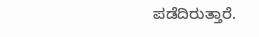ಪಡೆದಿರುತ್ತಾರೆ.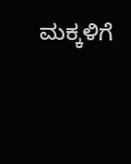ಮಕ್ಕಳಿಗೆ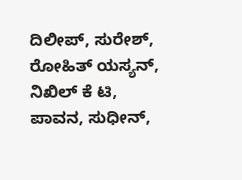ದಿಲೀಪ್, ಸುರೇಶ್, ರೋಹಿತ್ ಯಸ್ಯನ್, ನಿಖಿಲ್ ಕೆ ಟಿ, ಪಾವನ, ಸುಧೀನ್,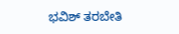ಭವಿಶ್ ತರಬೇತಿ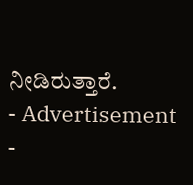ನೀಡಿರುತ್ತಾರೆ.
- Advertisement -